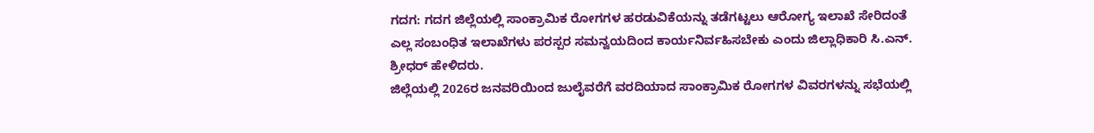ಗದಗ: ಗದಗ ಜಿಲ್ಲೆಯಲ್ಲಿ ಸಾಂಕ್ರಾಮಿಕ ರೋಗಗಳ ಹರಡುವಿಕೆಯನ್ನು ತಡೆಗಟ್ಟಲು ಆರೋಗ್ಯ ಇಲಾಖೆ ಸೇರಿದಂತೆ ಎಲ್ಲ ಸಂಬಂಧಿತ ಇಲಾಖೆಗಳು ಪರಸ್ಪರ ಸಮನ್ವಯದಿಂದ ಕಾರ್ಯನಿರ್ವಹಿಸಬೇಕು ಎಂದು ಜಿಲ್ಲಾಧಿಕಾರಿ ಸಿ.ಎನ್. ಶ್ರೀಧರ್ ಹೇಳಿದರು.
ಜಿಲ್ಲೆಯಲ್ಲಿ 2026ರ ಜನವರಿಯಿಂದ ಜುಲೈವರೆಗೆ ವರದಿಯಾದ ಸಾಂಕ್ರಾಮಿಕ ರೋಗಗಳ ವಿವರಗಳನ್ನು ಸಭೆಯಲ್ಲಿ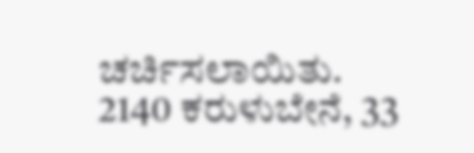ಚರ್ಚಿಸಲಾಯಿತು. 2140 ಕರುಳುಬೇನೆ, 33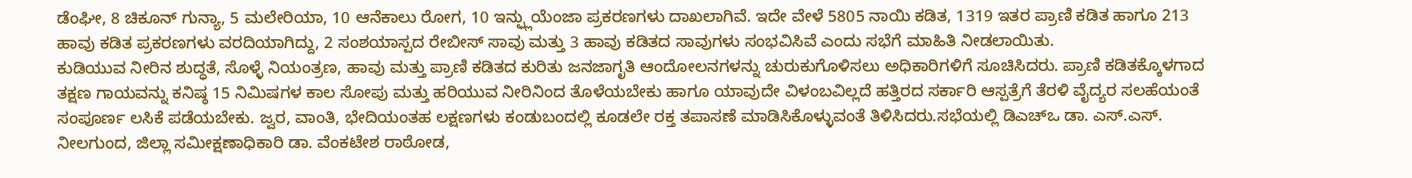ಡೆಂಘೀ, 8 ಚಿಕೂನ್ ಗುನ್ಯಾ, 5 ಮಲೇರಿಯಾ, 10 ಆನೆಕಾಲು ರೋಗ, 10 ಇನ್ಫ್ಲುಯೆಂಜಾ ಪ್ರಕರಣಗಳು ದಾಖಲಾಗಿವೆ. ಇದೇ ವೇಳೆ 5805 ನಾಯಿ ಕಡಿತ, 1319 ಇತರ ಪ್ರಾಣಿ ಕಡಿತ ಹಾಗೂ 213 ಹಾವು ಕಡಿತ ಪ್ರಕರಣಗಳು ವರದಿಯಾಗಿದ್ದು, 2 ಸಂಶಯಾಸ್ಪದ ರೇಬೀಸ್ ಸಾವು ಮತ್ತು 3 ಹಾವು ಕಡಿತದ ಸಾವುಗಳು ಸಂಭವಿಸಿವೆ ಎಂದು ಸಭೆಗೆ ಮಾಹಿತಿ ನೀಡಲಾಯಿತು.
ಕುಡಿಯುವ ನೀರಿನ ಶುದ್ಧತೆ, ಸೊಳ್ಳೆ ನಿಯಂತ್ರಣ, ಹಾವು ಮತ್ತು ಪ್ರಾಣಿ ಕಡಿತದ ಕುರಿತು ಜನಜಾಗೃತಿ ಆಂದೋಲನಗಳನ್ನು ಚುರುಕುಗೊಳಿಸಲು ಅಧಿಕಾರಿಗಳಿಗೆ ಸೂಚಿಸಿದರು. ಪ್ರಾಣಿ ಕಡಿತಕ್ಕೊಳಗಾದ ತಕ್ಷಣ ಗಾಯವನ್ನು ಕನಿಷ್ಠ 15 ನಿಮಿಷಗಳ ಕಾಲ ಸೋಪು ಮತ್ತು ಹರಿಯುವ ನೀರಿನಿಂದ ತೊಳೆಯಬೇಕು ಹಾಗೂ ಯಾವುದೇ ವಿಳಂಬವಿಲ್ಲದೆ ಹತ್ತಿರದ ಸರ್ಕಾರಿ ಆಸ್ಪತ್ರೆಗೆ ತೆರಳಿ ವೈದ್ಯರ ಸಲಹೆಯಂತೆ ಸಂಪೂರ್ಣ ಲಸಿಕೆ ಪಡೆಯಬೇಕು. ಜ್ವರ, ವಾಂತಿ, ಭೇದಿಯಂತಹ ಲಕ್ಷಣಗಳು ಕಂಡುಬಂದಲ್ಲಿ ಕೂಡಲೇ ರಕ್ತ ತಪಾಸಣೆ ಮಾಡಿಸಿಕೊಳ್ಳುವಂತೆ ತಿಳಿಸಿದರು.ಸಭೆಯಲ್ಲಿ ಡಿಎಚ್ಒ ಡಾ. ಎಸ್.ಎಸ್. ನೀಲಗುಂದ, ಜಿಲ್ಲಾ ಸಮೀಕ್ಷಣಾಧಿಕಾರಿ ಡಾ. ವೆಂಕಟೇಶ ರಾಠೋಡ,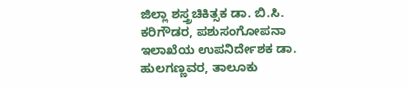ಜಿಲ್ಲಾ ಶಸ್ತ್ರಚಿಕಿತ್ಸಕ ಡಾ. ಬಿ.ಸಿ. ಕರಿಗೌಡರ, ಪಶುಸಂಗೋಪನಾ ಇಲಾಖೆಯ ಉಪನಿರ್ದೇಶಕ ಡಾ. ಹುಲಗಣ್ಣವರ, ತಾಲೂಕು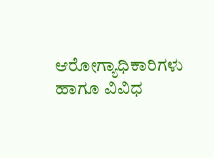ಆರೋಗ್ಯಾಧಿಕಾರಿಗಳು ಹಾಗೂ ವಿವಿಧ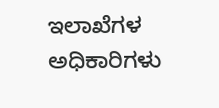ಇಲಾಖೆಗಳ ಅಧಿಕಾರಿಗಳು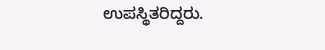ಉಪಸ್ಥಿತರಿದ್ದರು.